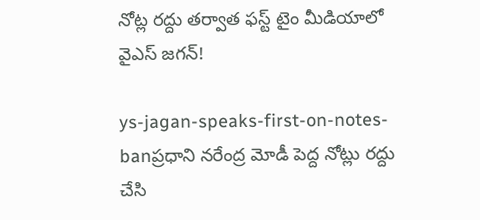నోట్ల రద్దు తర్వాత ఫస్ట్ టైం మీడియాలో వైఎస్ జగన్!

ys-jagan-speaks-first-on-notes-banప్రధాని నరేంద్ర మోడీ పెద్ద నోట్లు రద్దు చేసి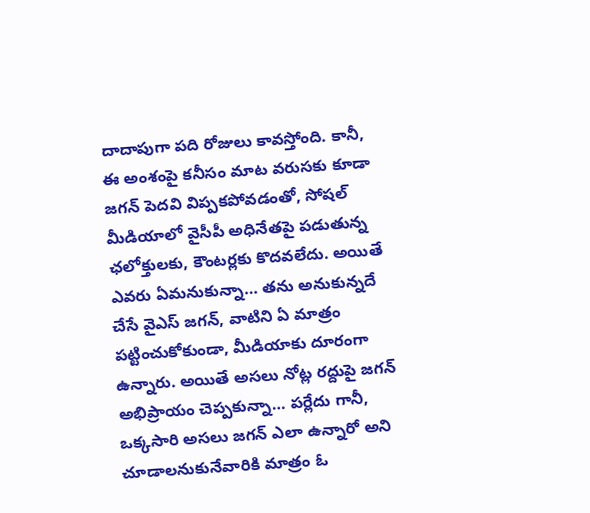దాదాపుగా పది రోజులు కావస్తోంది. కానీ, ఈ అంశంపై కనీసం మాట వరుసకు కూడా జగన్ పెదవి విప్పకపోవడంతో, సోషల్ మీడియాలో వైసీపీ అధినేతపై పడుతున్న ఛలోక్తులకు, కౌంటర్లకు కొదవలేదు. అయితే ఎవరు ఏమనుకున్నా… తను అనుకున్నదే చేసే వైఎస్ జగన్, వాటిని ఏ మాత్రం పట్టించుకోకుండా, మీడియాకు దూరంగా ఉన్నారు. అయితే అసలు నోట్ల రద్దుపై జగన్ అభిప్రాయం చెప్పకున్నా… పర్లేదు గానీ, ఒక్కసారి అసలు జగన్ ఎలా ఉన్నారో అని చూడాలనుకునేవారికి మాత్రం ఓ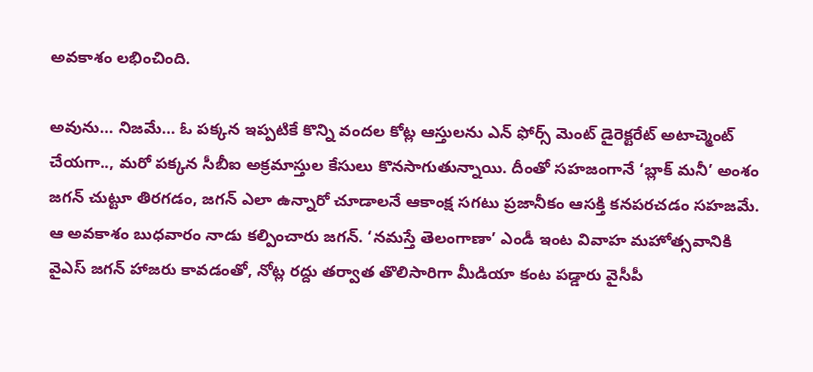అవకాశం లభించింది.

అవును… నిజమే… ఓ పక్కన ఇప్పటికే కొన్ని వందల కోట్ల ఆస్తులను ఎన్ ఫోర్స్ మెంట్ డైరెక్టరేట్ అటాచ్మెంట్ చేయగా.., మరో పక్కన సీబీఐ అక్రమాస్తుల కేసులు కొనసాగుతున్నాయి. దీంతో సహజంగానే ‘బ్లాక్ మనీ’ అంశం జగన్ చుట్టూ తిరగడం, జగన్ ఎలా ఉన్నారో చూడాలనే ఆకాంక్ష సగటు ప్రజానీకం ఆసక్తి కనపరచడం సహజమే. ఆ అవకాశం బుధవారం నాడు కల్పించారు జగన్. ‘నమస్తే తెలంగాణా’ ఎండీ ఇంట వివాహ మహోత్సవానికి వైఎస్ జగన్ హాజరు కావడంతో, నోట్ల రద్దు తర్వాత తొలిసారిగా మీడియా కంట పడ్డారు వైసీపీ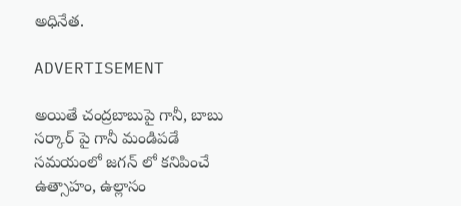అధినేత.

ADVERTISEMENT

అయితే చంద్రబాబుపై గానీ, బాబు సర్కార్ పై గానీ మండిపడే సమయంలో జగన్ లో కనిపించే ఉత్సాహం, ఉల్లాసం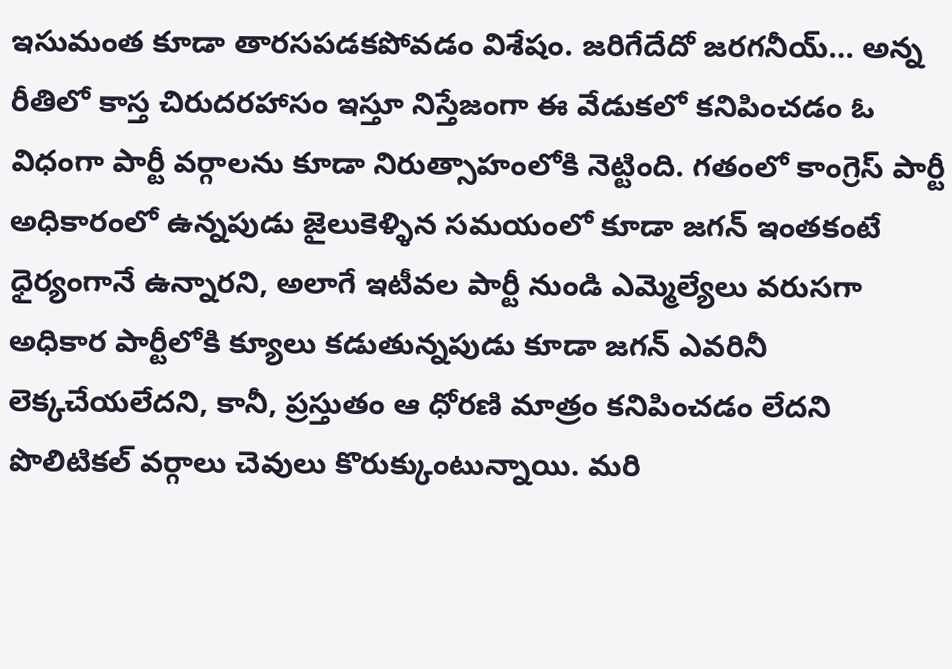ఇసుమంత కూడా తారసపడకపోవడం విశేషం. జరిగేదేదో జరగనీయ్… అన్న రీతిలో కాస్త చిరుదరహాసం ఇస్తూ నిస్తేజంగా ఈ వేడుకలో కనిపించడం ఓ విధంగా పార్టీ వర్గాలను కూడా నిరుత్సాహంలోకి నెట్టింది. గతంలో కాంగ్రెస్ పార్టీ అధికారంలో ఉన్నపుడు జైలుకెళ్ళిన సమయంలో కూడా జగన్ ఇంతకంటే ధైర్యంగానే ఉన్నారని, అలాగే ఇటీవల పార్టీ నుండి ఎమ్మెల్యేలు వరుసగా అధికార పార్టీలోకి క్యూలు కడుతున్నపుడు కూడా జగన్ ఎవరినీ లెక్కచేయలేదని, కానీ, ప్రస్తుతం ఆ ధోరణి మాత్రం కనిపించడం లేదని పొలిటికల్ వర్గాలు చెవులు కొరుక్కుంటున్నాయి. మరి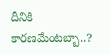దీనికి కారణమేంటబ్బా..?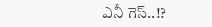ఎనీ గెస్..!?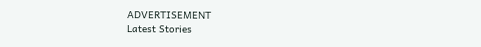ADVERTISEMENT
Latest Stories